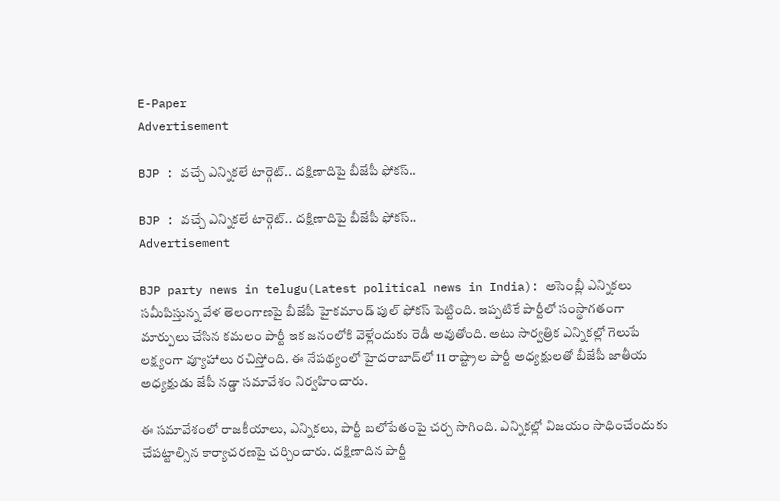E-Paper
Advertisement

BJP : వచ్చే ఎన్నికలే టార్గెట్.. దక్షిణాదిపై బీజేపీ ఫోకస్..

BJP : వచ్చే ఎన్నికలే టార్గెట్.. దక్షిణాదిపై బీజేపీ ఫోకస్..
Advertisement

BJP party news in telugu(Latest political news in India): అసెంబ్లీ ఎన్నికలు సమీపిస్తున్న వేళ తెలంగాణపై బీజేపీ హైకమాండ్‌ పుల్ ఫోకస్ పెట్టింది. ఇప్పటికే పార్టీలో సంస్థాగతంగా మార్పులు చేసిన కమలం పార్టీ ఇక జనంలోకి వెళ్లేందుకు రెడీ అవుతోంది. అటు సార్వత్రిక ఎన్నికల్లో గెలుపే లక్ష్యంగా వ్యూహాలు రచిస్తోంది. ఈ నేపథ్యంలో హైదరాబాద్‌లో 11 రాష్ట్రాల పార్టీ అధ్యక్షులతో బీజేపీ జాతీయ అధ్యక్షుడు జేపీ నడ్డా సమావేశం నిర్వహించారు.

ఈ సమావేశంలో రాజకీయాలు, ఎన్నికలు, పార్టీ బలోపేతంపై చర్చ సాగింది. ఎన్నికల్లో విజయం సాధించేందుకు చేపట్టాల్సిన కార్యాచరణపై చర్చించారు. దక్షిణాదిన పార్టీ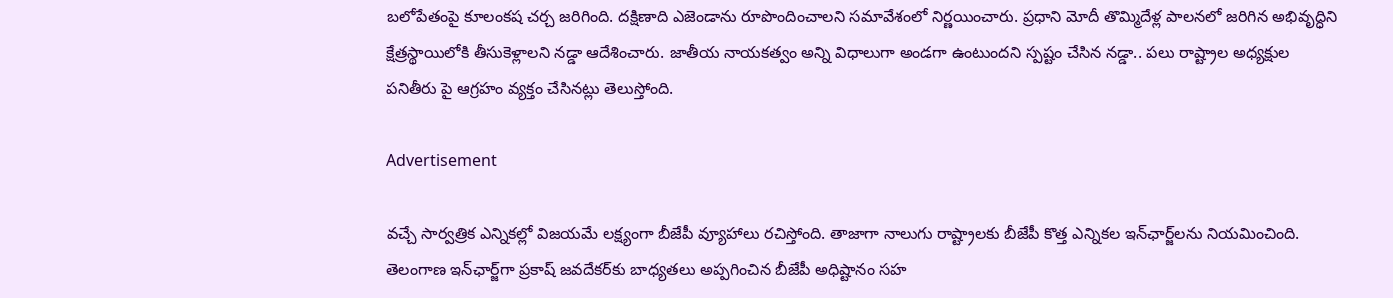బలోపేతంపై కూలంకష చర్చ జరిగింది. దక్షిణాది ఎజెండాను రూపొందించాలని సమావేశంలో నిర్ణయించారు. ప్రధాని మోదీ తొమ్మిదేళ్ల పాలనలో జరిగిన అభివృద్ధిని క్షేత్రస్థాయిలోకి తీసుకెళ్లాలని నడ్డా ఆదేశించారు. జాతీయ నాయకత్వం అన్ని విధాలుగా అండగా ఉంటుందని స్పష్టం చేసిన నడ్డా.. పలు రాష్ట్రాల అధ్యక్షుల పనితీరు పై ఆగ్రహం వ్యక్తం చేసినట్లు తెలుస్తోంది.

Advertisement

వచ్చే సార్వత్రిక ఎన్నికల్లో విజయమే లక్ష్యంగా బీజేపీ వ్యూహాలు రచిస్తోంది. తాజాగా నాలుగు రాష్ట్రాలకు బీజేపీ కొత్త ఎన్నికల ఇన్‌ఛార్జ్‌లను నియమించింది. తెలంగాణ ఇన్‌ఛార్జ్‌గా ప్రకాష్ జవదేకర్‌కు బాధ్యతలు అప్పగించిన బీజేపీ అధిష్టానం సహ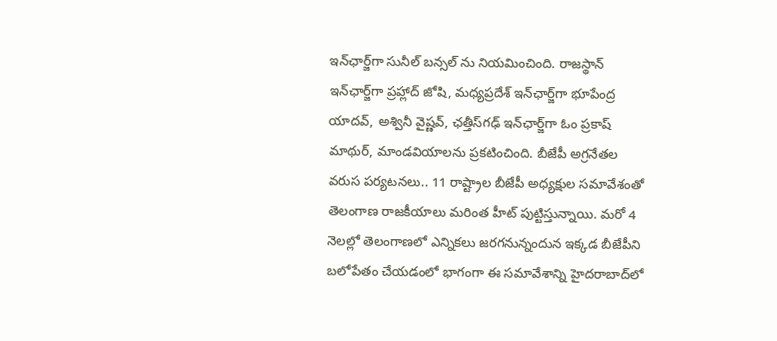ఇన్‌ఛార్జ్‌గా సునీల్ బన్సల్‌ ను నియమించింది. రాజస్థాన్ ఇన్‌ఛార్జ్‌గా ప్రహ్లాద్ జోషి, మధ్యప్రదేశ్ ఇన్‌ఛార్జ్‌గా భూపేంద్ర యాదవ్, అశ్వినీ వైష్ణవ్‌, ఛత్తీస్‌గఢ్ ఇన్‌ఛార్జ్‌గా ఓం ప్రకాష్ మాథుర్‌, మాండవియాలను ప్రకటించింది. బీజేపీ అగ్రనేతల వరుస పర్యటనలు.. 11 రాష్ట్రాల బీజేపీ అధ్యక్షుల సమావేశంతో తెలంగాణ రాజకీయాలు మరింత హీట్ పుట్టిస్తున్నాయి. మరో 4 నెలల్లో తెలంగాణలో ఎన్నికలు జరగనున్నందున ఇక్కడ బీజేపీని బలోపేతం చేయడంలో భాగంగా ఈ సమావేశాన్ని హైదరాబాద్‌లో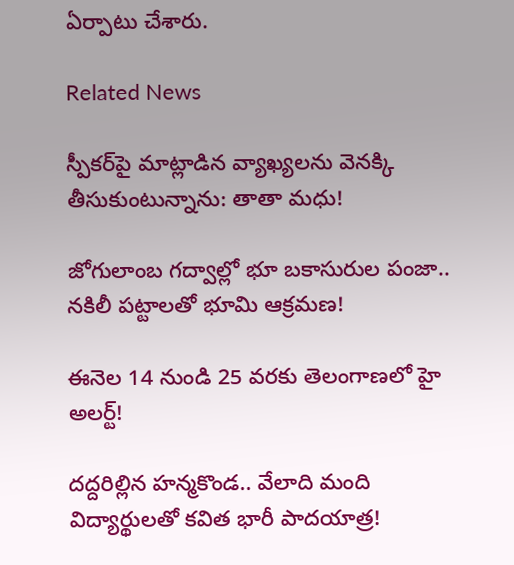ఏర్పాటు చేశారు.

Related News

స్పీకర్‌పై మాట్లాడిన వ్యాఖ్యలను వెనక్కి తీసుకుంటున్నాను: తాతా మధు!

జోగులాంబ గద్వాల్లో భూ బకాసురుల పంజా.. నకిలీ పట్టాలతో భూమి ఆక్రమణ!

ఈనెల 14 నుండి 25 వరకు తెలంగాణలో హై అలర్ట్!

దద్దరిల్లిన హన్మకొండ.. వేలాది మంది విద్యార్థులతో కవిత భారీ పాదయాత్ర!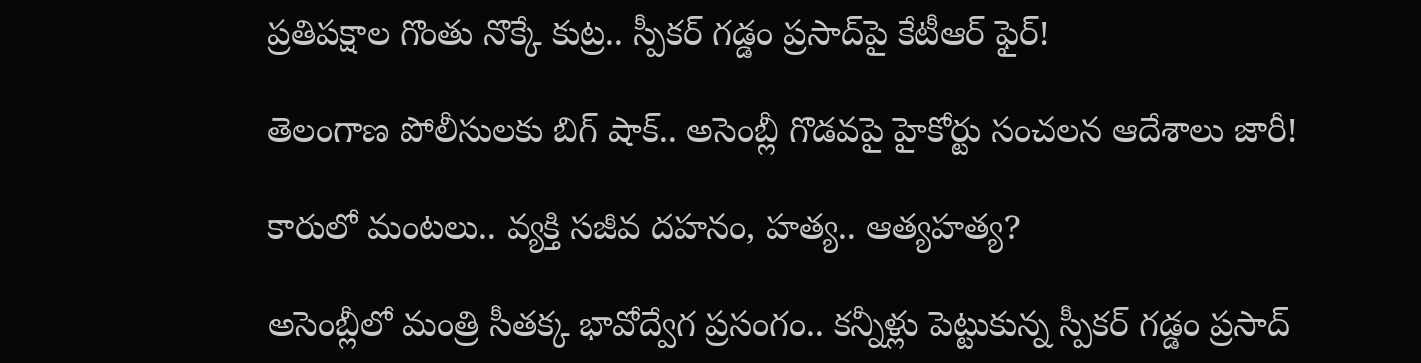ప్రతిపక్షాల గొంతు నొక్కే కుట్ర.. స్పీకర్ గడ్డం ప్రసాద్‌పై కేటీఆర్ ఫైర్!

తెలంగాణ పోలీసులకు బిగ్ షాక్.. అసెంబ్లీ గొడవపై హైకోర్టు సంచలన ఆదేశాలు జారీ!

కారులో మంటలు.. వ్యక్తి సజీవ దహనం, హత్య.. ఆత్యహత్య?

అసెంబ్లీలో మంత్రి సీతక్క భావోద్వేగ ప్రసంగం.. కన్నీళ్లు పెట్టుకున్న స్పీకర్ గడ్డం ప్రసాద్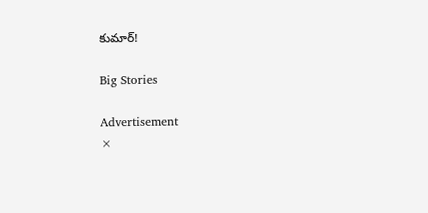కుమార్!

Big Stories

Advertisement
×